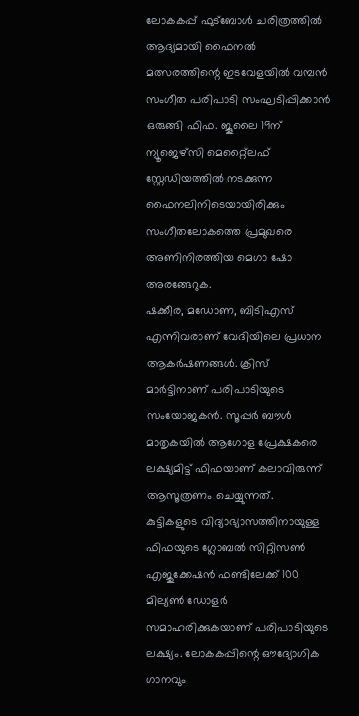ലോകകപ്പ് ഫുട്ബോൾ ചരിത്രത്തിൽ ആദ്യമായി ഫൈനൽ മത്സരത്തിന്റെ ഇടവേളയിൽ വമ്പൻ സംഗീത പരിപാടി സംഘടിപ്പിക്കാൻ ഒരുങ്ങി ഫിഫ. ജൂലൈ 19ന് ന്യൂജെഴ്സി മെറ്റ്ലൈഫ് സ്റ്റേഡിയത്തിൽ നടക്കുന്ന ഫൈനലിനിടെയായിരിക്കും സംഗീതലോകത്തെ പ്രമുഖരെ അണിനിരത്തിയ മെഗാ ഷോ അരങ്ങേറുക.
ഷക്കീര, മഡോണ, ബിടിഎസ് എന്നിവരാണ് വേദിയിലെ പ്രധാന ആകർഷണങ്ങൾ. ക്രിസ് മാർട്ടിനാണ് പരിപാടിയുടെ സംയോജകൻ. സൂപ്പർ ബൗൾ മാതൃകയിൽ ആഗോള പ്രേക്ഷകരെ ലക്ഷ്യമിട്ട് ഫിഫയാണ് കലാവിരുന്ന് ആസൂത്രണം ചെയ്യുന്നത്.
കുട്ടികളുടെ വിദ്യാഭ്യാസത്തിനായുള്ള ഫിഫയുടെ ഗ്ലോബൽ സിറ്റിസൺ എജുക്കേഷൻ ഫണ്ടിലേക്ക് 100 മില്യൺ ഡോളർ സമാഹരിക്കുകയാണ് പരിപാടിയുടെ ലക്ഷ്യം. ലോകകപ്പിന്റെ ഔദ്യോഗിക ഗാനവും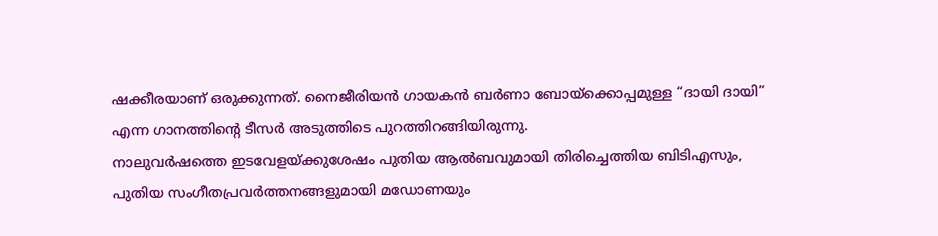ഷക്കീരയാണ് ഒരുക്കുന്നത്. നൈജീരിയൻ ഗായകൻ ബർണാ ബോയ്ക്കൊപ്പമുള്ള “ദായി ദായി” എന്ന ഗാനത്തിന്റെ ടീസർ അടുത്തിടെ പുറത്തിറങ്ങിയിരുന്നു.
നാലുവർഷത്തെ ഇടവേളയ്ക്കുശേഷം പുതിയ ആൽബവുമായി തിരിച്ചെത്തിയ ബിടിഎസും, പുതിയ സംഗീതപ്രവർത്തനങ്ങളുമായി മഡോണയും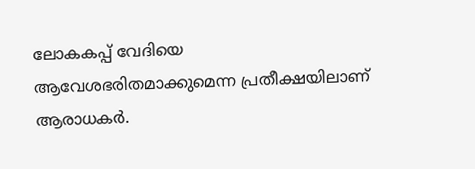ലോകകപ്പ് വേദിയെ ആവേശഭരിതമാക്കുമെന്ന പ്രതീക്ഷയിലാണ് ആരാധകർ.